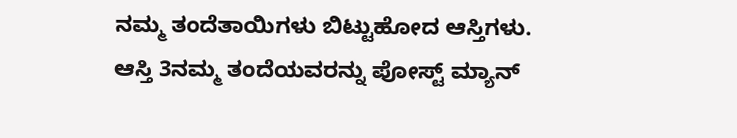ನಮ್ಮ ತಂದೆತಾಯಿಗಳು ಬಿಟ್ಟುಹೋದ ಆಸ್ತಿಗಳು.
ಆಸ್ತಿ 3ನಮ್ಮ ತಂದೆಯವರನ್ನು ಪೋಸ್ಟ್ ಮ್ಯಾನ್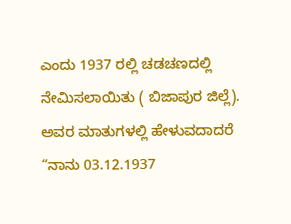ಎಂದು 1937 ರಲ್ಲಿ ಚಡಚಣದಲ್ಲಿ ನೇಮಿಸಲಾಯಿತು ( ಬಿಜಾಪುರ ಜಿಲ್ಲೆ). ಅವರ ಮಾತುಗಳಲ್ಲಿ ಹೇಳುವದಾದರೆ “ನಾನು 03.12.1937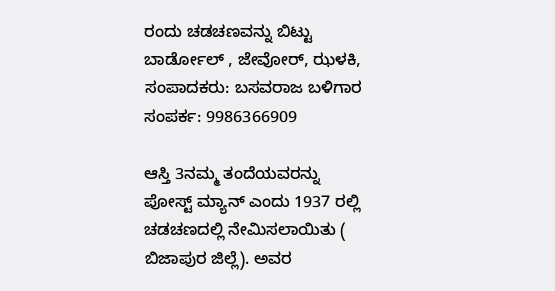ರಂದು ಚಡಚಣವನ್ನು ಬಿಟ್ಟು ಬಾರ್ಡೋಲ್ , ಜೇವೋರ್, ಝಳಕಿ,
ಸಂಪಾದಕರು: ಬಸವರಾಜ ಬಳಿಗಾರ
ಸಂಪರ್ಕ: 9986366909

ಆಸ್ತಿ 3ನಮ್ಮ ತಂದೆಯವರನ್ನು ಪೋಸ್ಟ್ ಮ್ಯಾನ್ ಎಂದು 1937 ರಲ್ಲಿ ಚಡಚಣದಲ್ಲಿ ನೇಮಿಸಲಾಯಿತು ( ಬಿಜಾಪುರ ಜಿಲ್ಲೆ). ಅವರ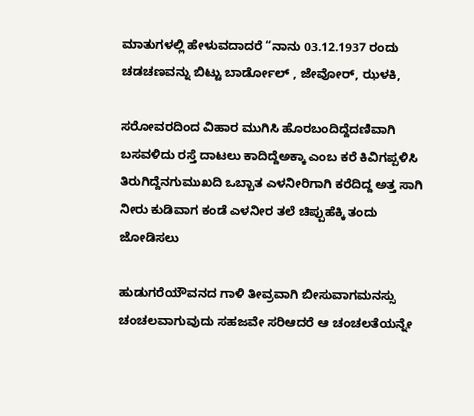ಮಾತುಗಳಲ್ಲಿ ಹೇಳುವದಾದರೆ “ನಾನು 03.12.1937 ರಂದು ಚಡಚಣವನ್ನು ಬಿಟ್ಟು ಬಾರ್ಡೋಲ್ , ಜೇವೋರ್, ಝಳಕಿ,

ಸರೋವರದಿಂದ ವಿಹಾರ ಮುಗಿಸಿ ಹೊರಬಂದಿದ್ದೆದಣಿವಾಗಿ ಬಸವಳಿದು ರಸ್ತೆ ದಾಟಲು ಕಾದಿದ್ದೆಅಕ್ಕಾ ಎಂಬ ಕರೆ ಕಿವಿಗಪ್ಪಳಿಸಿ ತಿರುಗಿದ್ದೆನಗುಮುಖದಿ ಒಬ್ಬಾತ ಎಳನೀರಿಗಾಗಿ ಕರೆದಿದ್ದ ಅತ್ತ ಸಾಗಿ ನೀರು ಕುಡಿವಾಗ ಕಂಡೆ ಎಳನೀರ ತಲೆ ಚಿಪ್ಪುಹೆಕ್ಕಿ ತಂದು ಜೋಡಿಸಲು

ಹುಡುಗರೆಯೌವನದ ಗಾಳಿ ತೀವ್ರವಾಗಿ ಬೀಸುವಾಗಮನಸ್ಸು ಚಂಚಲವಾಗುವುದು ಸಹಜವೇ ಸರಿಆದರೆ ಆ ಚಂಚಲತೆಯನ್ನೇ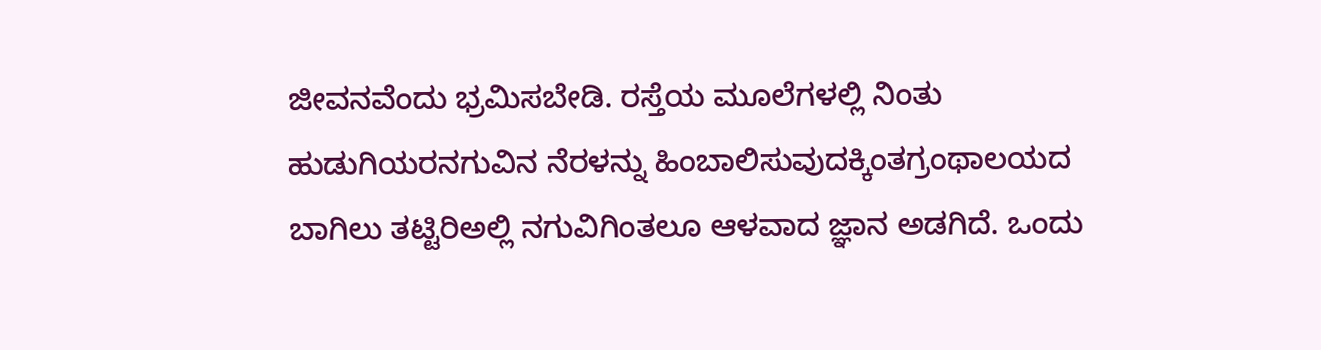ಜೀವನವೆಂದು ಭ್ರಮಿಸಬೇಡಿ. ರಸ್ತೆಯ ಮೂಲೆಗಳಲ್ಲಿ ನಿಂತು ಹುಡುಗಿಯರನಗುವಿನ ನೆರಳನ್ನು ಹಿಂಬಾಲಿಸುವುದಕ್ಕಿಂತಗ್ರಂಥಾಲಯದ ಬಾಗಿಲು ತಟ್ಟಿರಿಅಲ್ಲಿ ನಗುವಿಗಿಂತಲೂ ಆಳವಾದ ಜ್ಞಾನ ಅಡಗಿದೆ. ಒಂದು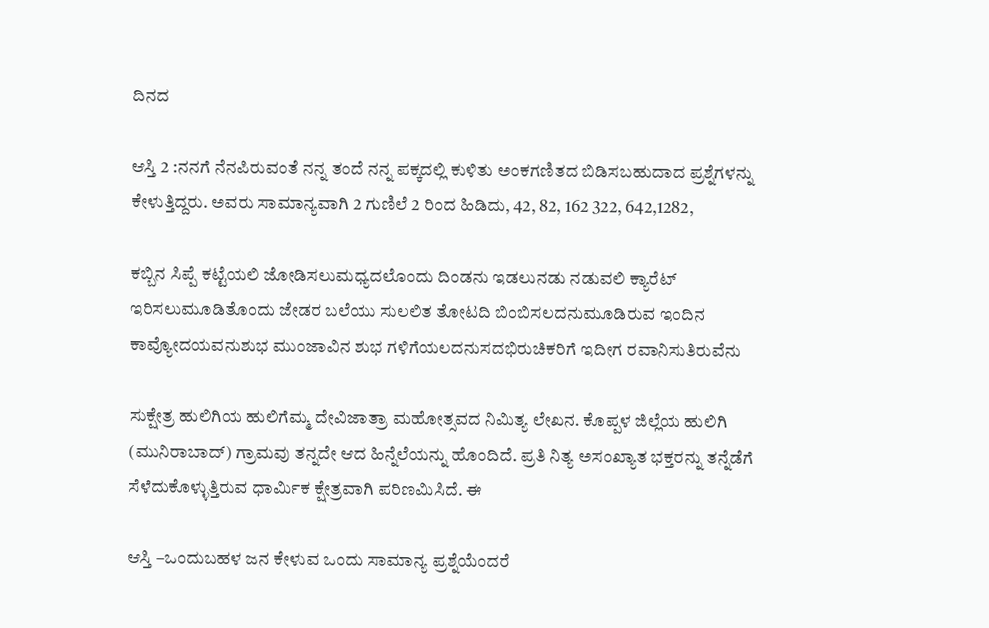ದಿನದ

ಆಸ್ತಿ 2 :ನನಗೆ ನೆನಪಿರುವಂತೆ ನನ್ನ ತಂದೆ ನನ್ನ ಪಕ್ಕದಲ್ಲಿ ಕುಳಿತು ಅಂಕಗಣಿತದ ಬಿಡಿಸಬಹುದಾದ ಪ್ರಶ್ನೆಗಳನ್ನು ಕೇಳುತ್ತಿದ್ದರು. ಅವರು ಸಾಮಾನ್ಯವಾಗಿ 2 ಗುಣಿಲೆ 2 ರಿಂದ ಹಿಡಿದು, 42, 82, 162 322, 642,1282,

ಕಬ್ಬಿನ ಸಿಪ್ಪೆ ಕಟ್ಟೆಯಲಿ ಜೋಡಿಸಲುಮಧ್ಯದಲೊಂದು ದಿಂಡನು ಇಡಲುನಡು ನಡುವಲಿ ಕ್ಯಾರೆಟ್ ಇರಿಸಲುಮೂಡಿತೊಂದು ಜೇಡರ ಬಲೆಯು ಸುಲಲಿತ ತೋಟದಿ ಬಿಂಬಿಸಲದನುಮೂಡಿರುವ ಇಂದಿನ ಕಾವ್ಯೋದಯವನುಶುಭ ಮುಂಜಾವಿನ ಶುಭ ಗಳಿಗೆಯಲದನುಸದಭಿರುಚಿಕರಿಗೆ ಇದೀಗ ರವಾನಿಸುತಿರುವೆನು

ಸುಕ್ಷೇತ್ರ ಹುಲಿಗಿಯ ಹುಲಿಗೆಮ್ಮ ದೇವಿಜಾತ್ರಾ ಮಹೋತ್ಸವದ ನಿಮಿತ್ಯ ಲೇಖನ. ಕೊಪ್ಪಳ ಜಿಲ್ಲೆಯ ಹುಲಿಗಿ (ಮುನಿರಾಬಾದ್) ಗ್ರಾಮವು ತನ್ನದೇ ಆದ ಹಿನ್ನೆಲೆಯನ್ನು ಹೊಂದಿದೆ. ಪ್ರತಿ ನಿತ್ಯ ಅಸಂಖ್ಯಾತ ಭಕ್ತರನ್ನು ತನ್ನೆಡೆಗೆ ಸೆಳೆದುಕೊಳ್ಳುತ್ತಿರುವ ಧಾರ್ಮಿಕ ಕ್ಷೇತ್ರವಾಗಿ ಪರಿಣಮಿಸಿದೆ. ಈ

ಆಸ್ತಿ –ಒಂದುಬಹಳ ಜನ ಕೇಳುವ ಒಂದು ಸಾಮಾನ್ಯ ಪ್ರಶ್ನೆಯೆಂದರೆ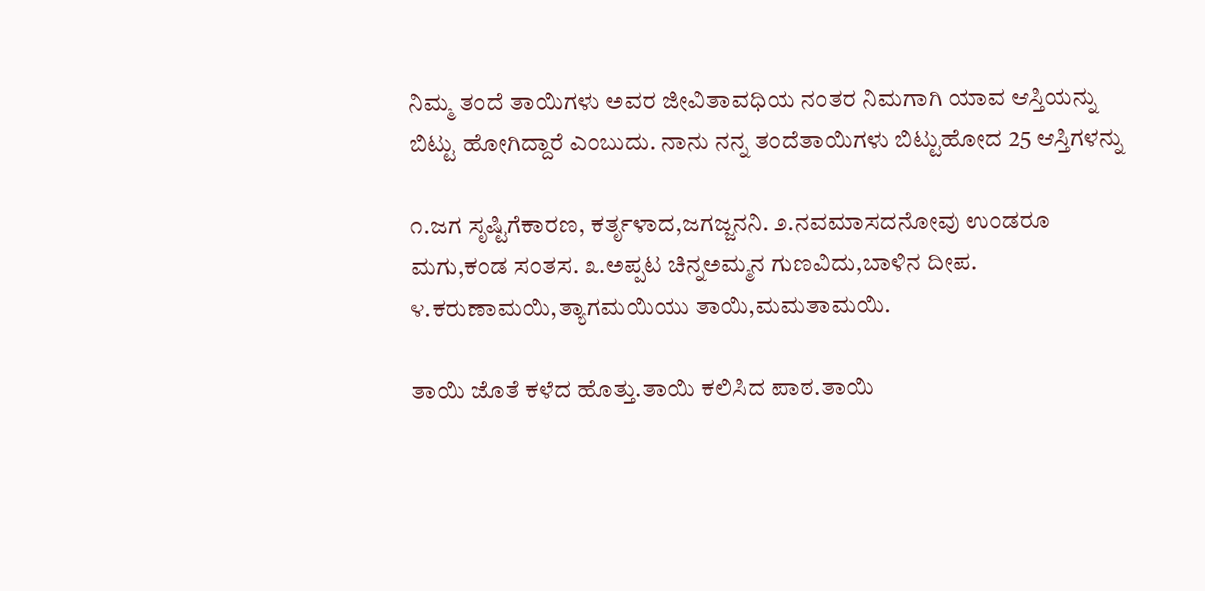ನಿಮ್ಮ ತಂದೆ ತಾಯಿಗಳು ಅವರ ಜೀವಿತಾವಧಿಯ ನಂತರ ನಿಮಗಾಗಿ ಯಾವ ಆಸ್ತಿಯನ್ನು ಬಿಟ್ಟು ಹೋಗಿದ್ದಾರೆ ಎಂಬುದು. ನಾನು ನನ್ನ ತಂದೆತಾಯಿಗಳು ಬಿಟ್ಟುಹೋದ 25 ಆಸ್ತಿಗಳನ್ನು

೧.ಜಗ ಸೃಷ್ಟಿಗೆಕಾರಣ, ಕರ್ತೃಳಾದ,ಜಗಜ್ಜನನಿ. ೨.ನವಮಾಸದನೋವು ಉಂಡರೂ ಮಗು,ಕಂಡ ಸಂತಸ. ೩.ಅಪ್ಪಟ ಚಿನ್ನಅಮ್ಮನ ಗುಣವಿದು,ಬಾಳಿನ ದೀಪ. ೪.ಕರುಣಾಮಯಿ,ತ್ಯಾಗಮಯಿಯು ತಾಯಿ,ಮಮತಾಮಯಿ.

ತಾಯಿ ಜೊತೆ ಕಳೆದ ಹೊತ್ತು.ತಾಯಿ ಕಲಿಸಿದ ಪಾಠ.ತಾಯಿ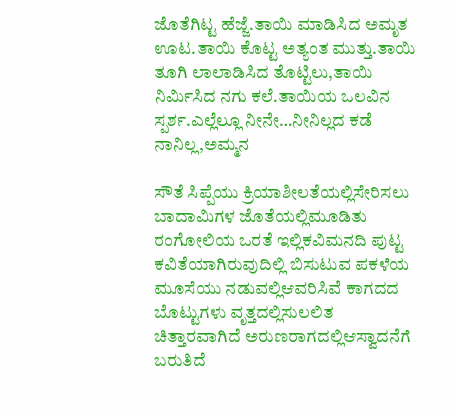ಜೊತೆಗಿಟ್ಟ ಹೆಜ್ಜೆ.ತಾಯಿ ಮಾಡಿಸಿದ ಅಮೃತ ಊಟ.ತಾಯಿ ಕೊಟ್ಟ ಅತ್ಯಂತ ಮುತ್ತು.ತಾಯಿ ತೂಗಿ ಲಾಲಾಡಿಸಿದ ತೊಟ್ಟಿಲು,ತಾಯಿ ನಿರ್ಮಿಸಿದ ನಗು ಕಲೆ.ತಾಯಿಯ ಒಲವಿನ ಸ್ಪರ್ಶ.ಎಲ್ಲೆಲ್ಲೂ ನೀನೇ…ನೀನಿಲ್ಲದ ಕಡೆ ನಾನಿಲ್ಲ,ಅಮ್ಮನ

ಸೌತೆ ಸಿಪ್ಪೆಯು ಕ್ರಿಯಾಶೀಲತೆಯಲ್ಲಿಸೇರಿಸಲು ಬಾದಾಮಿಗಳ ಜೊತೆಯಲ್ಲಿಮೂಡಿತು ರಂಗೋಲಿಯ ಒರತೆ ಇಲ್ಲಿಕವಿಮನದಿ ಪುಟ್ಟ ಕವಿತೆಯಾಗಿರುವುದಿಲ್ಲಿ ಬಿಸುಟುವ ಪಕಳೆಯ ಮೂಸೆಯು ನಡುವಲ್ಲಿಆವರಿಸಿವೆ ಕಾಗದದ ಬೊಟ್ಟುಗಳು ವೃತ್ತದಲ್ಲಿಸುಲಲಿತ ಚಿತ್ತಾರವಾಗಿದೆ ಅರುಣರಾಗದಲ್ಲಿಆಸ್ವಾದನೆಗೆ ಬರುತಿದೆ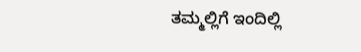ತಮ್ಮಲ್ಲಿಗೆ ಇಂದಿಲ್ಲಿ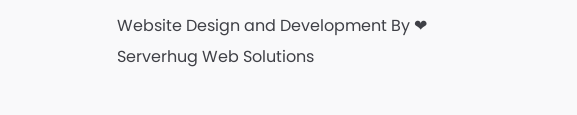Website Design and Development By ❤ Serverhug Web Solutions